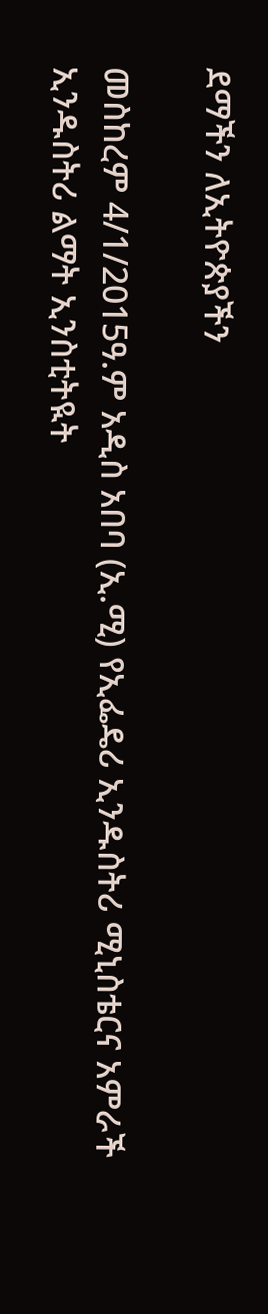ደማችን ለኢትዮጵያችን

መስከረም 4/1/2015ዓ.ም አዲስ አበባ (ኢ.ሚ) የኢፌዴሪ ኢንዱስትሪ ሚኒስቴርና አምራች ኢንዱስትሪ ልማት ኢንስቲትዪት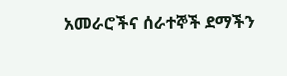አመራሮችና ሰራተኞች ደማችን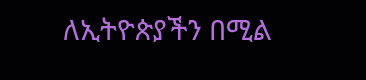ለኢትዮጵያችን በሚል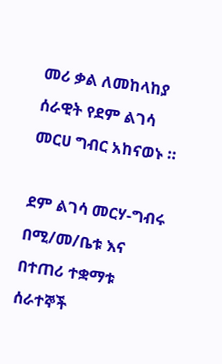መሪ ቃል ለመከላከያ ሰራዊት የደም ልገሳ መርሀ ግብር አከናወኑ ።

ደም ልገሳ መርሃ-ግብሩ በሚ/መ/ቤቱ እና በተጠሪ ተቋማቱ ሰራተኞች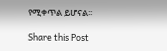የሚቀጥል ይሆናል፡፡

Share this Post